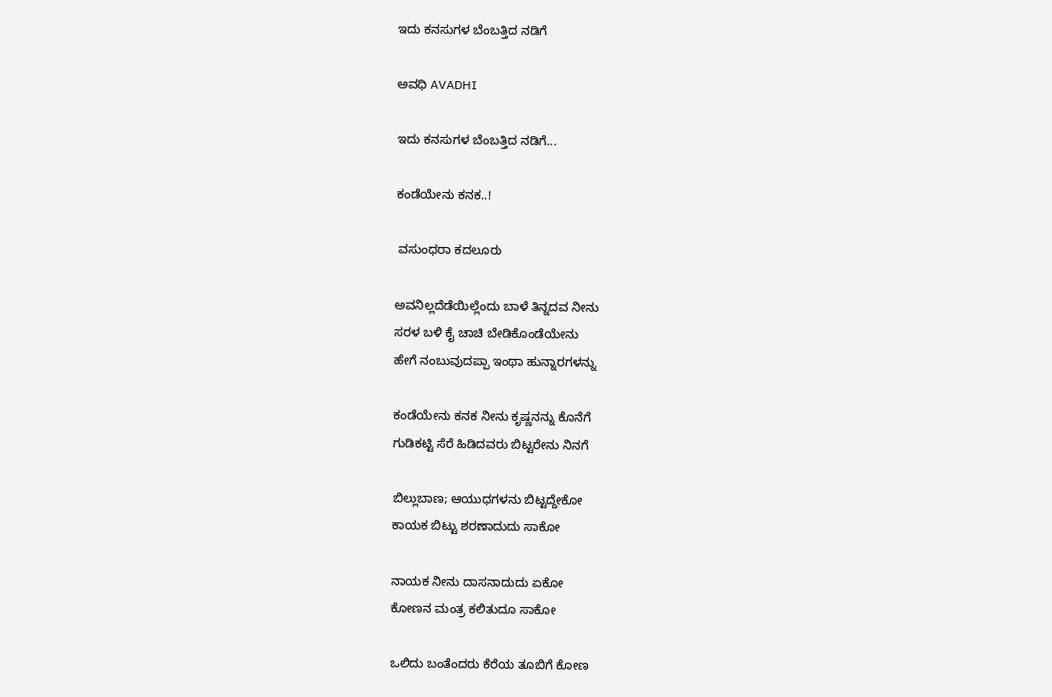ಇದು ಕನಸುಗಳ ಬೆಂಬತ್ತಿದ ನಡಿಗೆ‍

ಅವಧಿ AVADHI

ಇದು ಕನಸುಗಳ ಬೆಂಬತ್ತಿದ ನಡಿಗೆ...

ಕಂಡೆಯೇನು ಕನಕ..!

 ವಸುಂಧರಾ ಕದಲೂರು

ಅವನಿಲ್ಲದೆಡೆಯಿಲ್ಲೆಂದು ಬಾಳೆ ತಿನ್ನದವ ನೀನು
ಸರಳ ಬಳಿ ಕೈ ಚಾಚಿ ಬೇಡಿಕೊಂಡೆಯೇನು
ಹೇಗೆ ನಂಬುವುದಪ್ಪಾ ಇಂಥಾ ಹುನ್ನಾರಗಳನ್ನು

ಕಂಡೆಯೇನು ಕನಕ ನೀನು ಕೃಷ್ಣನನ್ನು ಕೊನೆಗೆ
ಗುಡಿಕಟ್ಟಿ ಸೆರೆ ಹಿಡಿದವರು ಬಿಟ್ಟರೇನು ನಿನಗೆ

ಬಿಲ್ಲುಬಾಣ; ಆಯುಧಗಳನು ಬಿಟ್ಟದ್ದೇಕೋ
ಕಾಯಕ ಬಿಟ್ಟು ಶರಣಾದುದು ಸಾಕೋ

ನಾಯಕ ನೀನು ದಾಸನಾದುದು ಏಕೋ
ಕೋಣನ ಮಂತ್ರ ಕಲಿತುದೂ ಸಾಕೋ

ಒಲಿದು ಬಂತೆಂದರು ಕೆರೆಯ ತೂಬಿಗೆ ಕೋಣ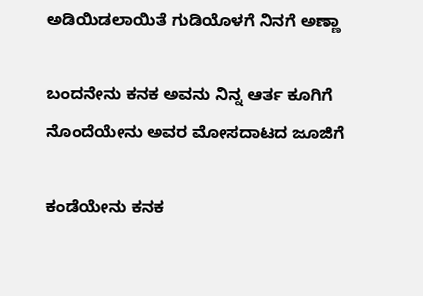ಅಡಿಯಿಡಲಾಯಿತೆ ಗುಡಿಯೊಳಗೆ ನಿನಗೆ ಅಣ್ಣಾ

ಬಂದನೇನು ಕನಕ ಅವನು ನಿನ್ನ ಆರ್ತ ಕೂಗಿಗೆ
ನೊಂದೆಯೇನು ಅವರ ಮೋಸದಾಟದ ಜೂಜಿಗೆ

ಕಂಡೆಯೇನು ಕನಕ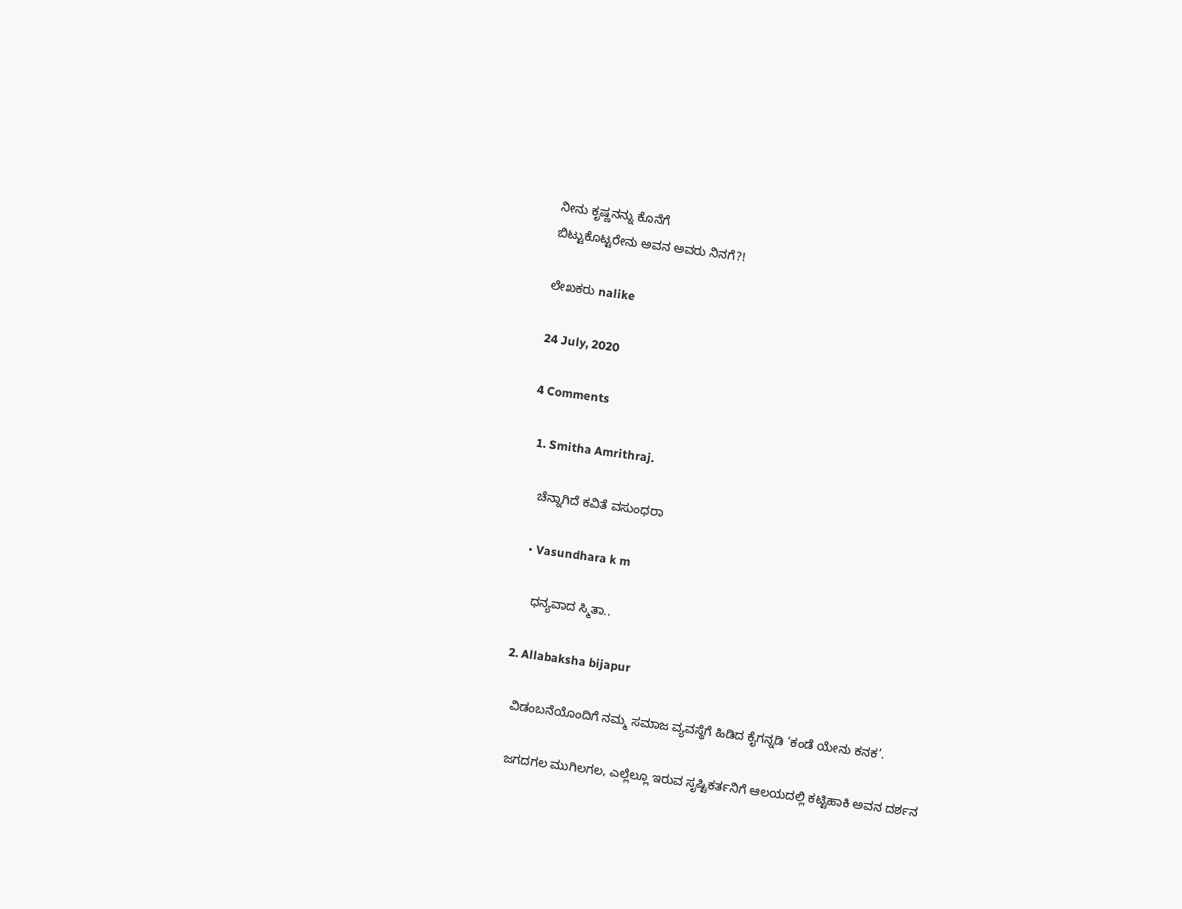ನೀನು ಕೃಷ್ಣನನ್ನು ಕೊನೆಗೆ
ಬಿಟ್ಟುಕೊಟ್ಟರೇನು ಅವನ ಅವರು ನಿನಗೆ?!

ಲೇಖಕರು nalike

24 July, 2020

4 Comments

  1. Smitha Amrithraj.

    ಚೆನ್ನಾಗಿದೆ ಕವಿತೆ ವಸುಂಧರಾ

    • Vasundhara k m

      ಧನ್ಯವಾದ ಸ್ಮಿತಾ..

  2. Allabaksha bijapur

    ವಿಡಂಬನೆಯೊಂದಿಗೆ ನಮ್ಮ ಸಮಾಜ ವ್ಯವಸ್ಥೆಗೆ ಹಿಡಿದ ಕೈಗನ್ನಡಿ ‘ಕಂಡೆ ಯೇನು ಕನಕ’.

    ಜಗದಗಲ ಮುಗಿಲಗಲ, ಎಲ್ಲೆಲ್ಲೂ ಇರುವ ಸೃಷ್ಟಿಕರ್ತನಿಗೆ ಆಲಯದಲ್ಲಿ ಕಟ್ಟಿಹಾಕಿ ಅವನ ದರ್ಶನ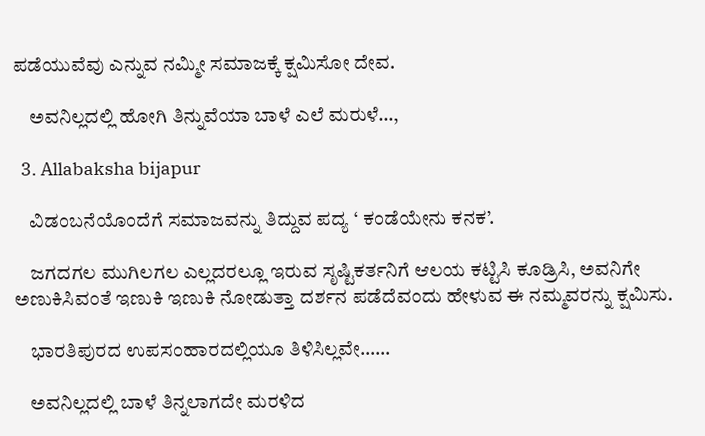ಪಡೆಯುವೆವು ಎನ್ನುವ ನಮ್ಮೀ ಸಮಾಜಕ್ಕೆ ಕ್ಷಮಿಸೋ ದೇವ.

    ಅವನಿಲ್ಲದಲ್ಲಿ ಹೋಗಿ ತಿನ್ನುವೆಯಾ ಬಾಳೆ ಎಲೆ ಮರುಳೆ…,

  3. Allabaksha bijapur

    ವಿಡಂಬನೆಯೊಂದೆಗೆ ಸಮಾಜವನ್ನು ತಿದ್ದುವ ಪದ್ಯ ‘ ಕಂಡೆಯೇನು ಕನಕ’.

    ಜಗದಗಲ ಮುಗಿಲಗಲ ಎಲ್ಲದರಲ್ಲೂ ಇರುವ ಸೃಷ್ಟಿಕರ್ತನಿಗೆ ಆಲಯ ಕಟ್ಟಿಸಿ ಕೂಡ್ರಿಸಿ, ಅವನಿಗೇ ಅಣುಕಿಸಿವಂತೆ ಇಣುಕಿ ಇಣುಕಿ ನೋಡುತ್ತಾ ದರ್ಶನ ಪಡೆದೆವಂದು ಹೇಳುವ ಈ ನಮ್ಮವರನ್ನು ಕ್ಷಮಿಸು.

    ಭಾರತಿಪುರದ ಉಪಸಂಹಾರದಲ್ಲಿಯೂ ತಿಳಿಸಿಲ್ಲವೇ……

    ಅವನಿಲ್ಲದಲ್ಲಿ ಬಾಳೆ ತಿನ್ನಲಾಗದೇ ಮರಳಿದ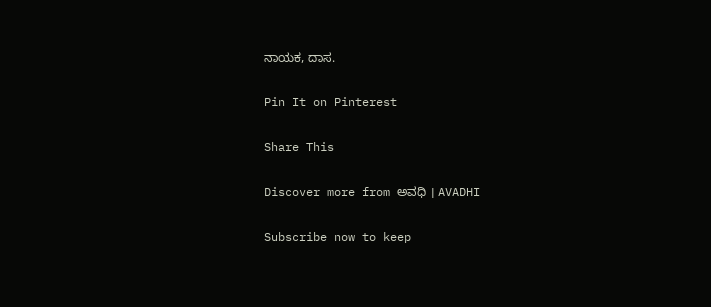ನಾಯಕ, ದಾಸ.

Pin It on Pinterest

Share This

Discover more from ಅವಧಿ । AVADHI

Subscribe now to keep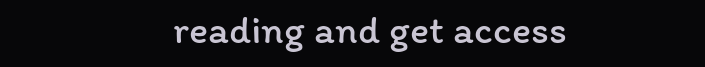reading and get access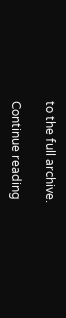to the full archive.

Continue reading